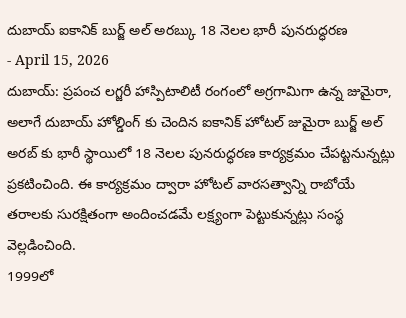దుబాయ్ ఐకానిక్ బుర్జ్ అల్ అరబ్కు 18 నెలల భారీ పునరుద్ధరణ
- April 15, 2026
దుబాయ్: ప్రపంచ లగ్జరీ హాస్పిటాలిటీ రంగంలో అగ్రగామిగా ఉన్న జుమైరా, అలాగే దుబాయ్ హోల్డింగ్ కు చెందిన ఐకానిక్ హోటల్ జుమైరా బుర్జ్ అల్ అరబ్ కు భారీ స్థాయిలో 18 నెలల పునరుద్ధరణ కార్యక్రమం చేపట్టనున్నట్లు ప్రకటించింది. ఈ కార్యక్రమం ద్వారా హోటల్ వారసత్వాన్ని రాబోయే తరాలకు సురక్షితంగా అందించడమే లక్ష్యంగా పెట్టుకున్నట్లు సంస్థ వెల్లడించింది.
1999లో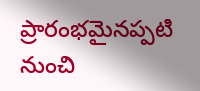ప్రారంభమైనప్పటి నుంచి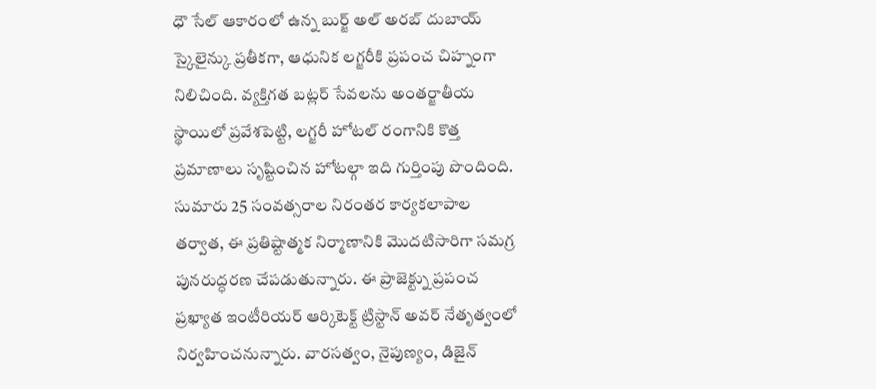ధౌ సేల్ ఆకారంలో ఉన్న బుర్జ్ అల్ అరబ్ దుబాయ్ స్కైలైన్కు ప్రతీకగా, ఆధునిక లగ్జరీకి ప్రపంచ చిహ్నంగా నిలిచింది. వ్యక్తిగత బట్లర్ సేవలను అంతర్జాతీయ స్థాయిలో ప్రవేశపెట్టి, లగ్జరీ హోటల్ రంగానికి కొత్త ప్రమాణాలు సృష్టించిన హోటల్గా ఇది గుర్తింపు పొందింది.
సుమారు 25 సంవత్సరాల నిరంతర కార్యకలాపాల తర్వాత, ఈ ప్రతిష్టాత్మక నిర్మాణానికి మొదటిసారిగా సమగ్ర పునరుద్ధరణ చేపడుతున్నారు. ఈ ప్రాజెక్ట్ను ప్రపంచ ప్రఖ్యాత ఇంటీరియర్ ఆర్కిటెక్ట్ ట్రిస్టాన్ అవర్ నేతృత్వంలో నిర్వహించనున్నారు. వారసత్వం, నైపుణ్యం, డిజైన్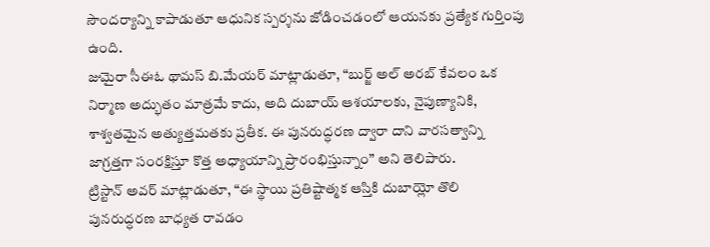సౌందర్యాన్ని కాపాడుతూ ఆధునిక స్పర్శను జోడించడంలో ఆయనకు ప్రత్యేక గుర్తింపు ఉంది.
జుమైరా సీఈఓ థామస్ బి.మేయర్ మాట్లాడుతూ, “బుర్జ్ అల్ అరబ్ కేవలం ఒక నిర్మాణ అద్భుతం మాత్రమే కాదు, అది దుబాయ్ ఆశయాలకు, నైపుణ్యానికి, శాశ్వతమైన అత్యుత్తమతకు ప్రతీక. ఈ పునరుద్ధరణ ద్వారా దాని వారసత్వాన్ని జాగ్రత్తగా సంరక్షిస్తూ కొత్త అధ్యాయాన్ని ప్రారంభిస్తున్నాం” అని తెలిపారు.
ట్రిస్టాన్ అవర్ మాట్లాడుతూ, “ఈ స్థాయి ప్రతిష్టాత్మక ఆస్తికి దుబాయ్లో తొలి పునరుద్ధరణ బాధ్యత రావడం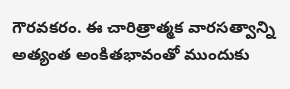గౌరవకరం. ఈ చారిత్రాత్మక వారసత్వాన్ని అత్యంత అంకితభావంతో ముందుకు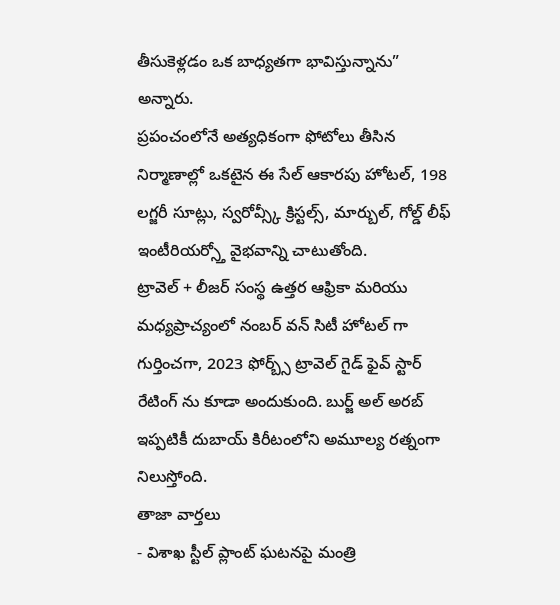తీసుకెళ్లడం ఒక బాధ్యతగా భావిస్తున్నాను” అన్నారు.
ప్రపంచంలోనే అత్యధికంగా ఫోటోలు తీసిన నిర్మాణాల్లో ఒకటైన ఈ సేల్ ఆకారపు హోటల్, 198 లగ్జరీ సూట్లు, స్వరోవ్స్కీ క్రిస్టల్స్, మార్బుల్, గోల్డ్ లీఫ్ ఇంటీరియర్స్తో వైభవాన్ని చాటుతోంది.
ట్రావెల్ + లీజర్ సంస్థ ఉత్తర ఆఫ్రికా మరియు మధ్యప్రాచ్యంలో నంబర్ వన్ సిటీ హోటల్ గా గుర్తించగా, 2023 ఫోర్బ్స్ ట్రావెల్ గైడ్ ఫైవ్ స్టార్ రేటింగ్ ను కూడా అందుకుంది. బుర్జ్ అల్ అరబ్ ఇప్పటికీ దుబాయ్ కిరీటంలోని అమూల్య రత్నంగా నిలుస్తోంది.
తాజా వార్తలు
- విశాఖ స్టీల్ ప్లాంట్ ఘటనపై మంత్రి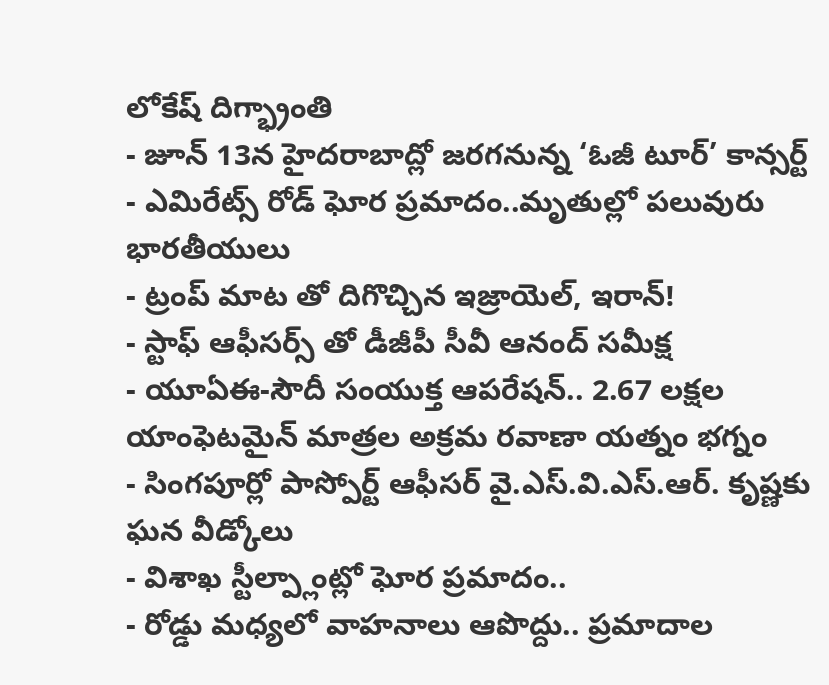లోకేష్ దిగ్భ్రాంతి
- జూన్ 13న హైదరాబాద్లో జరగనున్న ‘ఓజీ టూర్’ కాన్సర్ట్
- ఎమిరేట్స్ రోడ్ ఘోర ప్రమాదం..మృతుల్లో పలువురు భారతీయులు
- ట్రంప్ మాట తో దిగొచ్చిన ఇజ్రాయెల్, ఇరాన్!
- స్టాఫ్ ఆఫీసర్స్ తో డీజీపీ సీవీ ఆనంద్ సమీక్ష
- యూఏఈ-సౌదీ సంయుక్త ఆపరేషన్.. 2.67 లక్షల యాంఫెటమైన్ మాత్రల అక్రమ రవాణా యత్నం భగ్నం
- సింగపూర్లో పాస్పోర్ట్ ఆఫీసర్ వై.ఎస్.వి.ఎస్.ఆర్. కృష్ణకు ఘన వీడ్కోలు
- విశాఖ స్టీల్ప్లాంట్లో ఘోర ప్రమాదం..
- రోడ్డు మధ్యలో వాహనాలు ఆపొద్దు.. ప్రమాదాల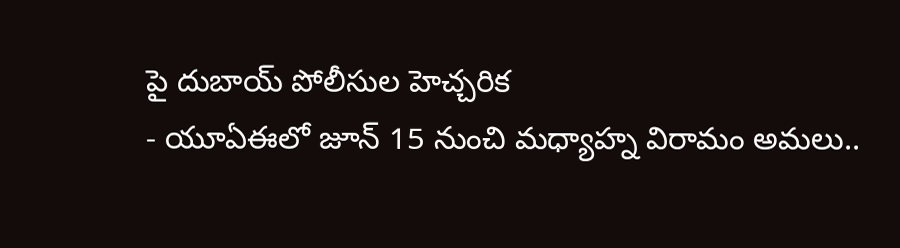పై దుబాయ్ పోలీసుల హెచ్చరిక
- యూఏఈలో జూన్ 15 నుంచి మధ్యాహ్న విరామం అమలు..